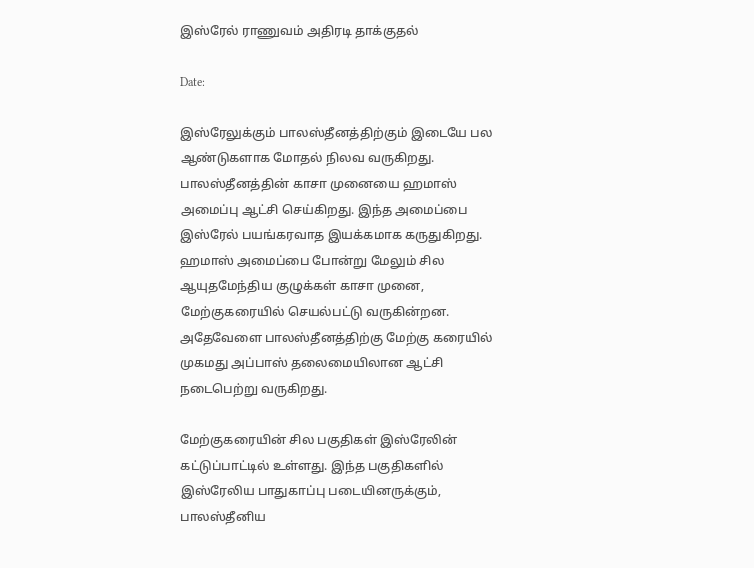இஸ்ரேல் ராணுவம் அதிரடி தாக்குதல்

Date:

இஸ்ரேலுக்கும் பாலஸ்தீனத்திற்கும் இடையே பல ஆண்டுகளாக மோதல் நிலவ வருகிறது. பாலஸ்தீனத்தின் காசா முனையை ஹமாஸ் அமைப்பு ஆட்சி செய்கிறது. இந்த அமைப்பை இஸ்ரேல் பயங்கரவாத இயக்கமாக கருதுகிறது. ஹமாஸ் அமைப்பை போன்று மேலும் சில ஆயுதமேந்திய குழுக்கள் காசா முனை, மேற்குகரையில் செயல்பட்டு வருகின்றன. அதேவேளை பாலஸ்தீனத்திற்கு மேற்கு கரையில் முகமது அப்பாஸ் தலைமையிலான ஆட்சி நடைபெற்று வருகிறது.

மேற்குகரையின் சில பகுதிகள் இஸ்ரேலின் கட்டுப்பாட்டில் உள்ளது. இந்த பகுதிகளில் இஸ்ரேலிய பாதுகாப்பு படையினருக்கும், பாலஸ்தீனிய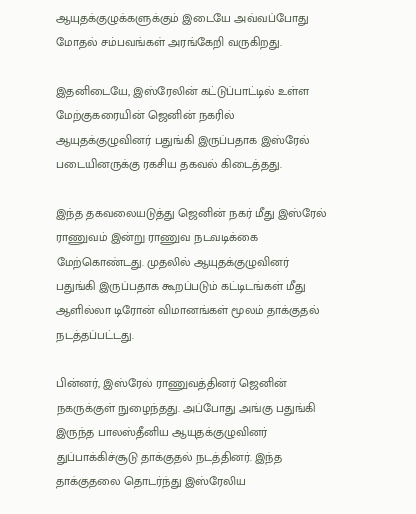ஆயுதக்குழுக்களுக்கும் இடையே அவ்வப்போது மோதல் சம்பவங்கள் அரங்கேறி வருகிறது.

இதனிடையே, இஸ்ரேலின் கட்டுப்பாட்டில் உள்ள மேற்குகரையின் ஜெனின் நகரில் ஆயுதக்குழுவினர் பதுங்கி இருப்பதாக இஸ்ரேல் படையினருக்கு ரகசிய தகவல் கிடைத்தது.

இந்த தகவலையடுத்து ஜெனின் நகர் மீது இஸ்ரேல் ராணுவம் இன்று ராணுவ நடவடிக்கை மேற்கொண்டது. முதலில் ஆயுதக்குழுவினர் பதுங்கி இருப்பதாக கூறப்படும் கட்டிடங்கள் மீது ஆளில்லா டிரோன் விமானங்கள் மூலம் தாக்குதல் நடத்தப்பட்டது.

பின்னர், இஸ்ரேல் ராணுவத்தினர் ஜெனின் நகருக்குள் நுழைந்தது. அப்போது அங்கு பதுங்கி இருந்த பாலஸ்தீனிய ஆயுதக்குழுவினர் துப்பாக்கிச்சூடு தாக்குதல் நடத்தினர். இந்த தாக்குதலை தொடர்ந்து இஸ்ரேலிய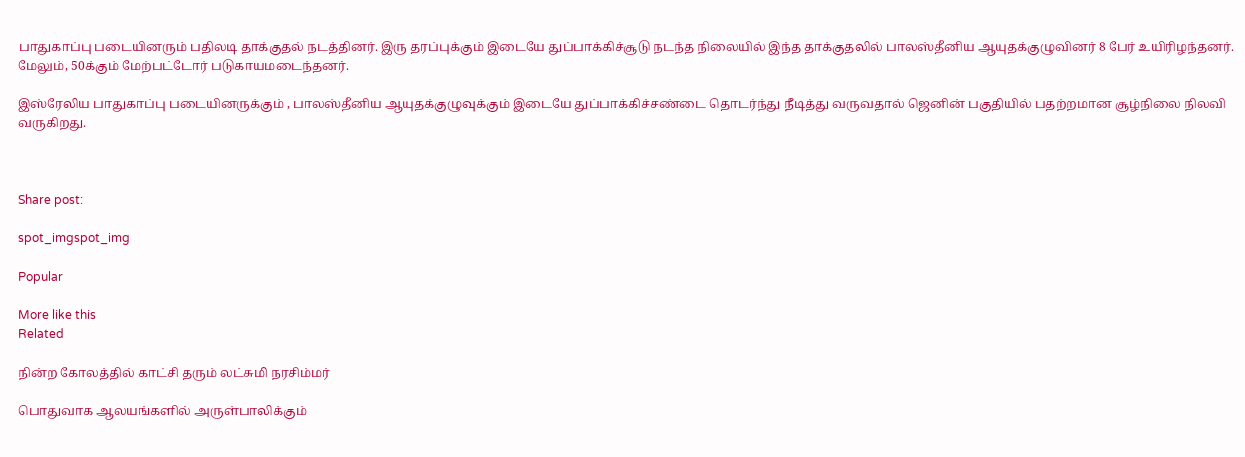பாதுகாப்பு படையினரும் பதிலடி தாக்குதல் நடத்தினர். இரு தரப்புக்கும் இடையே துப்பாக்கிச்சூடு நடந்த நிலையில் இந்த தாக்குதலில் பாலஸ்தீனிய ஆயுதக்குழுவினர் 8 பேர் உயிரிழந்தனர். மேலும், 50க்கும் மேற்பட்டோர் படுகாயமடைந்தனர்.

இஸ்ரேலிய பாதுகாப்பு படையினருக்கும் , பாலஸ்தீனிய ஆயுதக்குழுவுக்கும் இடையே துப்பாக்கிச்சண்டை தொடர்ந்து நீடித்து வருவதால் ஜெனின் பகுதியில் பதற்றமான சூழ்நிலை நிலவி வருகிறது.



Share post:

spot_imgspot_img

Popular

More like this
Related

நின்ற கோலத்தில் காட்சி தரும் லட்சுமி நரசிம்மர்

பொதுவாக ஆலயங்களில் அருள்பாலிக்கும்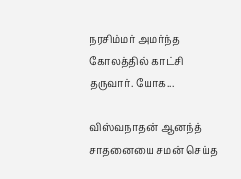நரசிம்மர் அமர்ந்த கோலத்தில் காட்சி தருவார். யோக...

விஸ்வநாதன் ஆனந்த் சாதனையை சமன் செய்த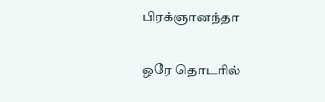பிரக்ஞானந்தா

ஒரே தொடரில்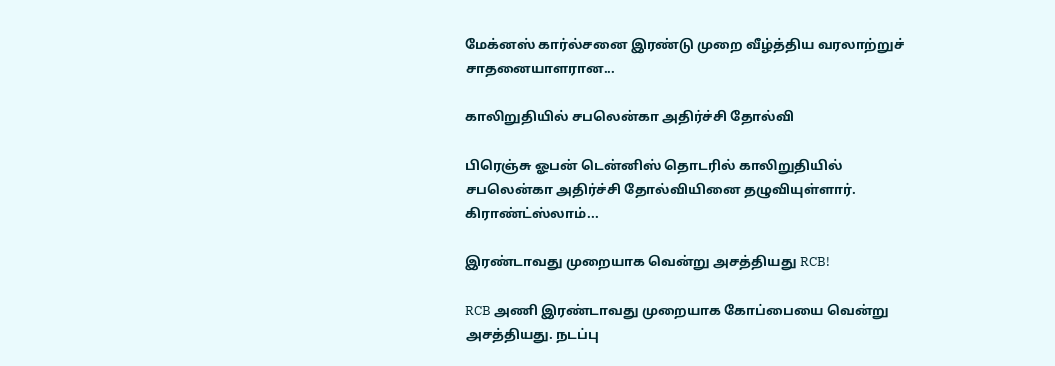மேக்னஸ் கார்ல்சனை இரண்டு முறை வீழ்த்திய வரலாற்றுச் சாதனையாளரான...

காலிறுதியில் சபலென்கா அதிர்ச்சி தோல்வி

பிரெஞ்சு ஓபன் டென்னிஸ் தொடரில் காலிறுதியில் சபலென்கா அதிர்ச்சி தோல்வியினை தழுவியுள்ளார். கிராண்ட்ஸ்லாம்...

இரண்டாவது முறையாக வென்று அசத்தியது RCB!

RCB அணி இரண்டாவது முறையாக கோப்பையை வென்று அசத்தியது. நடப்பு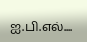ஐ.பி.எல்....